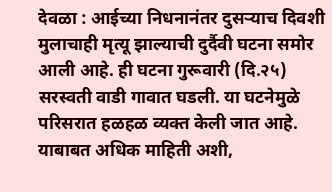देवळा : आईच्या निधनानंतर दुसऱ्याच दिवशी मुलाचाही मृत्यू झाल्याची दुर्दैवी घटना समोर आली आहे. ही घटना गुरूवारी (दि.२५) सरस्वती वाडी गावात घडली. या घटनेमुळे परिसरात हळहळ व्यक्त केली जात आहे.
याबाबत अधिक माहिती अशी,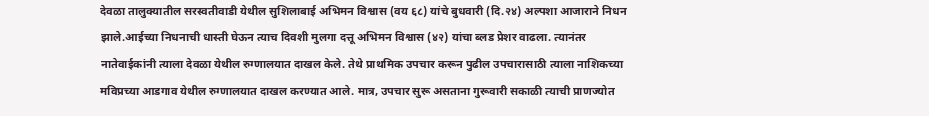देवळा तालुक्यातील सरस्वतीवाडी येथील सुशिलाबाई अभिमन विश्वास (वय ६८) यांचे बुधवारी (दि.२४) अल्पशा आजाराने निधन झाले.आईच्या निधनाची धास्ती घेऊन त्याच दिवशी मुलगा दत्तू अभिमन विश्वास (४२) यांचा ब्लड प्रेशर वाढला. त्यानंतर नातेवाईकांनी त्याला देवळा येथील रुग्णालयात दाखल केले. तेथे प्राथमिक उपचार करून पुढील उपचारासाठी त्याला नाशिकच्या मविप्रच्या आडगाव येथील रुग्णालयात दाखल करण्यात आले. मात्र, उपचार सुरू असताना गुरूवारी सकाळी त्याची प्राणज्योत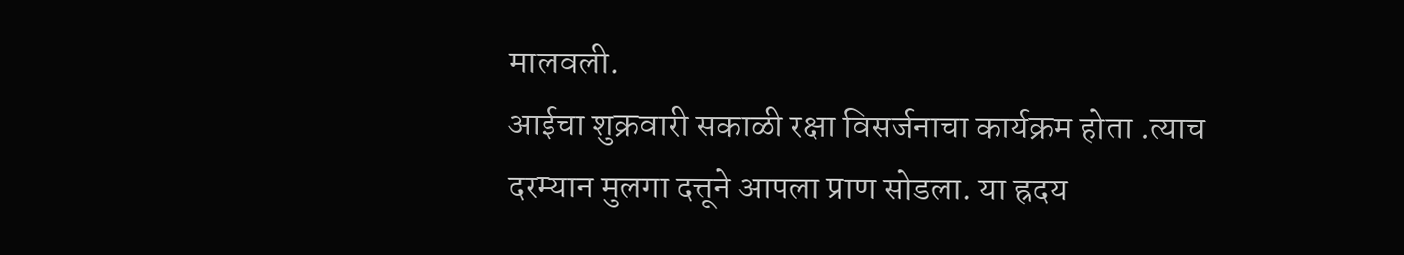मालवली.
आईचा शुक्रवारी सकाळी रक्षा विसर्जनाचा कार्यक्रम होता .त्याच दरम्यान मुलगा दत्तूने आपला प्राण सोडला. या ह्रदय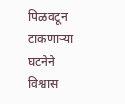पिळवटून टाकणाऱ्या घटनेने विश्वास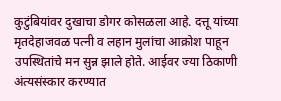कुटुंबियांवर दुखाचा डोगर कोसळला आहे. दत्तू यांच्या मृतदेहाजवळ पत्नी व लहान मुलांचा आक्रोश पाहून उपस्थितांचे मन सुन्न झाले होते. आईवर ज्या ठिकाणी अंत्यसंस्कार करण्यात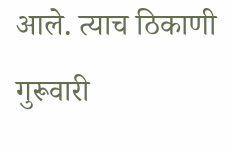आले. त्याच ठिकाणी गुरूवारी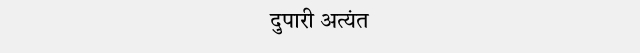दुपारी अत्यंत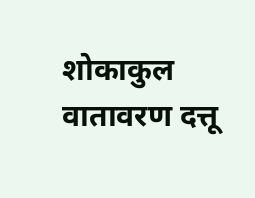शोकाकुल वातावरण दत्तू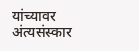यांच्यावर अंत्यसंस्कार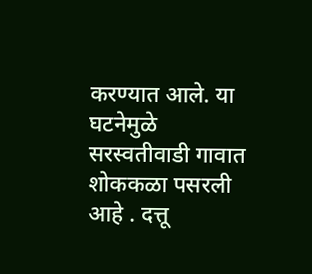करण्यात आले. या घटनेमुळे सरस्वतीवाडी गावात शोककळा पसरली आहे . दत्तू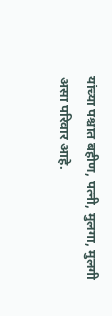यांच्या पश्चात बहीण, पत्नी, मुलगा, मुलगी असा परिवार आहे.